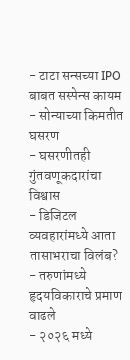- टाटा सन्सच्या IPO बाबत सस्पेन्स कायम
- सोन्याच्या किमतीत घसरण
- घसरणीतही गुंतवणूकदारांचा विश्वास
- डिजिटल व्यवहारांमध्ये आता तासाभराचा विलंब?
- तरुणांमध्ये हृदयविकाराचे प्रमाण वाढले
- २०२६ मध्ये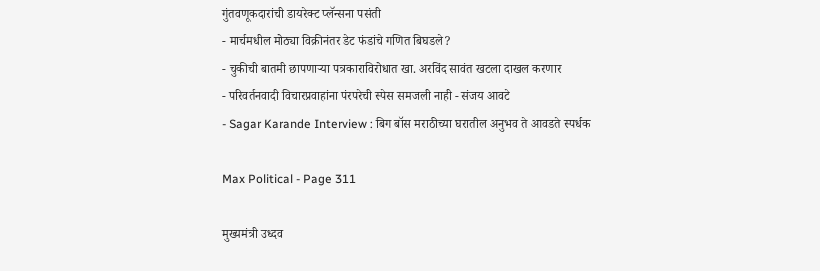गुंतवणूकदारांची डायरेक्ट प्लॅन्सना पसंती
- मार्चमधील मोठ्या विक्रीनंतर डेट फंडांचे गणित बिघडले?
- चुकीची बातमी छापणाऱ्या पत्रकाराविरोधात खा. अरविंद सावंत खटला दाखल करणार
- परिवर्तनवादी विचारप्रवाहांना पंरपरेची स्पेस समजली नाही - संजय आवटे
- Sagar Karande Interview : बिग बॉस मराठीच्या घरातील अनुभव ते आवडते स्पर्धक

Max Political - Page 311

मुख्यमंत्री उध्दव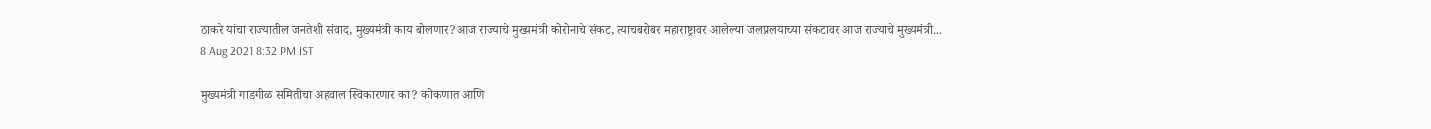ठाकरे यांचा राज्यातील जनतेशी संवाद, मुख्यमंत्री काय बोलणार?आज राज्याचे मुख्यमंत्री कोरोनाचे संकट, त्याचबरोबर महाराष्ट्रावर आलेल्या जलप्रलयाच्या संकटावर आज राज्याचे मुख्यमंत्री...
8 Aug 2021 8:32 PM IST

मुख्यमंत्री गाडगीळ समितीचा अहवाल स्विकारणार का? कोकणात आणि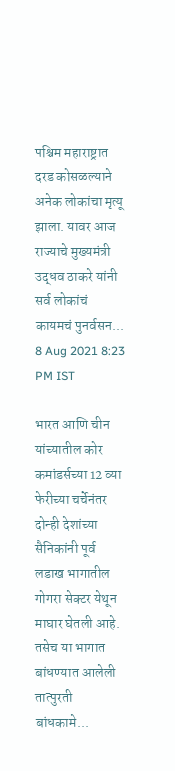पश्चिम महाराष्ट्रात दरड कोसळल्याने अनेक लोकांचा मृत्यू झाला. यावर आज राज्याचे मुख्यमंत्री उद्धव ठाकरे यांनी सर्व लोकांचं कायमचं पुनर्वसन...
8 Aug 2021 8:23 PM IST

भारत आणि चीन यांच्यातील कोर कमांडर्सच्या 12 व्या फेरीच्या चर्चेनंतर दोन्ही देशांच्या सैनिकांनी पूर्व लडाख भागातील गोगरा सेक्टर येथून माघार घेतली आहे. तसेच या भागात बांधण्यात आलेली तात्पुरती बांधकामे...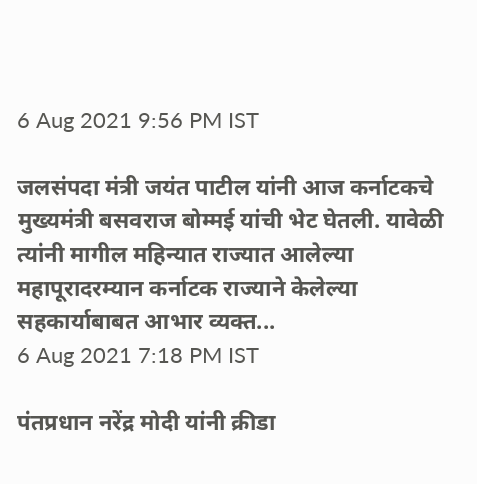6 Aug 2021 9:56 PM IST

जलसंपदा मंत्री जयंत पाटील यांनी आज कर्नाटकचे मुख्यमंत्री बसवराज बोम्मई यांची भेट घेतली. यावेळी त्यांनी मागील महिन्यात राज्यात आलेल्या महापूरादरम्यान कर्नाटक राज्याने केलेल्या सहकार्याबाबत आभार व्यक्त...
6 Aug 2021 7:18 PM IST

पंतप्रधान नरेंद्र मोदी यांनी क्रीडा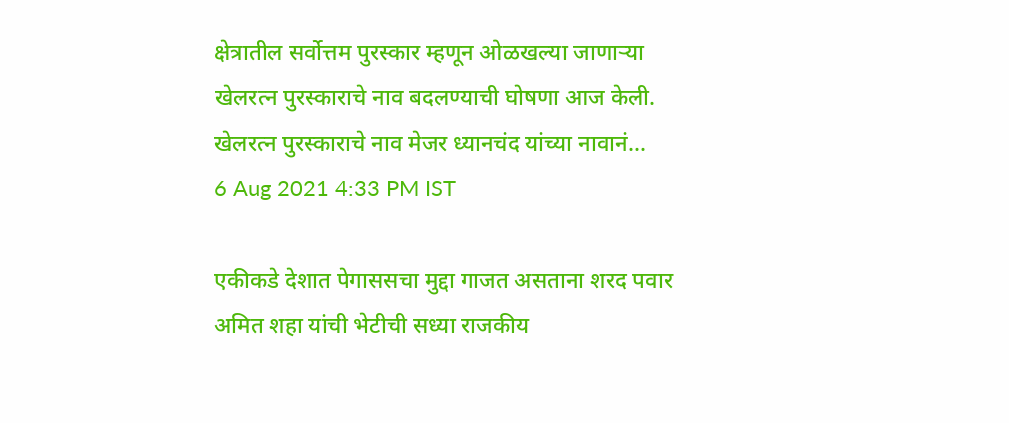क्षेत्रातील सर्वोत्तम पुरस्कार म्हणून ओळखल्या जाणाऱ्या खेलरत्न पुरस्काराचे नाव बदलण्याची घोषणा आज केली. खेलरत्न पुरस्काराचे नाव मेजर ध्यानचंद यांच्या नावानं...
6 Aug 2021 4:33 PM IST

एकीकडे देशात पेगाससचा मुद्दा गाजत असताना शरद पवार अमित शहा यांची भेटीची सध्या राजकीय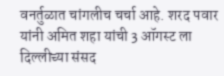वनर्तुळात चांगलीच चर्चा आहे. शरद पवार यांनी अमित शहा यांची 3 ऑगस्ट ला दिल्लीच्या संसद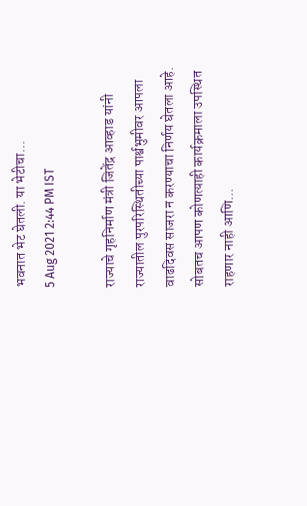भवनात भेट घेतली. या भेटीचा...
5 Aug 2021 2:44 PM IST

राज्याचे गृहनिर्माण मंत्री जितेंद्र आव्हाड यांनी राज्यातील पुरपरिस्थितीच्या पार्श्वभुमीवर आपला वाढदिवस साजरा न करण्याचा निर्णय घेतला आहे. सोबतच आपण कोणत्याही कार्यक्रमाला उपस्थित राहणार नाही आणि...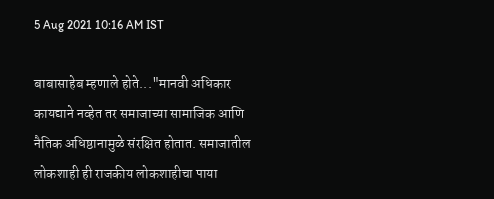5 Aug 2021 10:16 AM IST

बाबासाहेब म्हणाले होते..."मानवी अधिकार कायद्याने नव्हेत तर समाजाच्या सामाजिक आणि नैतिक अधिष्ठानामुळे संरक्षित होतात. समाजातील लोकशाही ही राजकीय लोकशाहीचा पाया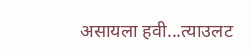असायला हवी...त्याउलट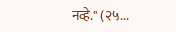नव्हे." (२५...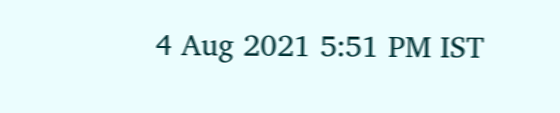4 Aug 2021 5:51 PM IST